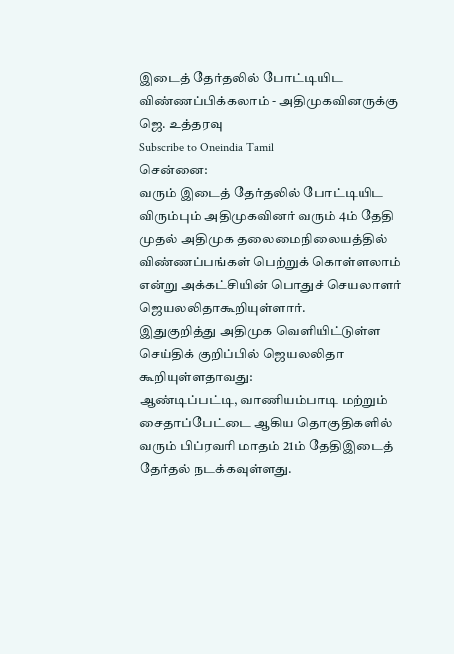இடைத் தேர்தலில் போட்டியிட விண்ணப்பிக்கலாம் - அதிமுகவினருக்கு ஜெ. உத்தரவு
Subscribe to Oneindia Tamil
சென்னை:
வரும் இடைத் தேர்தலில் போட்டியிட விரும்பும் அதிமுகவினர் வரும் 4ம் தேதி முதல் அதிமுக தலைமைநிலையத்தில் விண்ணப்பங்கள் பெற்றுக் கொள்ளலாம் என்று அக்கட்சியின் பொதுச் செயலாளர் ஜெயலலிதாகூறியுள்ளார்.
இதுகுறித்து அதிமுக வெளியிட்டுள்ள செய்திக் குறிப்பில் ஜெயலலிதா கூறியுள்ளதாவது:
ஆண்டிப்பட்டி, வாணியம்பாடி மற்றும் சைதாப்பேட்டை ஆகிய தொகுதிகளில் வரும் பிப்ரவரி மாதம் 21ம் தேதிஇடைத் தேர்தல் நடக்கவுள்ளது.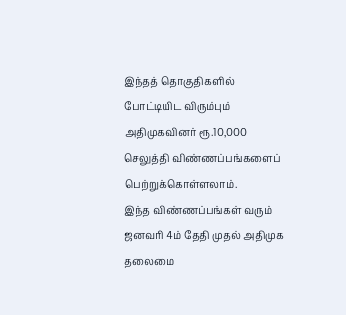இந்தத் தொகுதிகளில் போட்டியிட விரும்பும் அதிமுகவினர் ரூ.10,000 செலுத்தி விண்ணப்பங்களைப் பெற்றுக்கொள்ளலாம்.
இந்த விண்ணப்பங்கள் வரும் ஜனவரி 4ம் தேதி முதல் அதிமுக தலைமை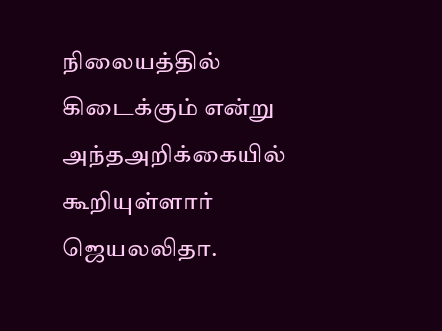நிலையத்தில் கிடைக்கும் என்று அந்தஅறிக்கையில் கூறியுள்ளார் ஜெயலலிதா.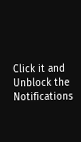Click it and Unblock the Notifications